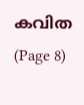കവിത (Page 8)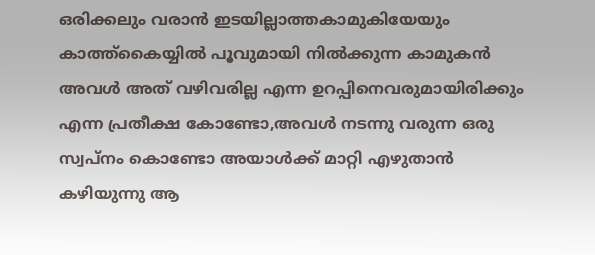ഒരിക്കലും വരാൻ ഇടയില്ലാത്തകാമുകിയേയും കാത്ത്കൈയ്യിൽ പൂവുമായി നിൽക്കുന്ന കാമുകൻ അവൾ അത് വഴിവരില്ല എന്ന ഉറപ്പിനെവരുമായിരിക്കും എന്ന പ്രതീക്ഷ കോണ്ടോ,അവൾ നടന്നു വരുന്ന ഒരു സ്വപ്നം കൊണ്ടോ അയാൾക്ക് മാറ്റി എഴുതാൻ കഴിയുന്നു ആ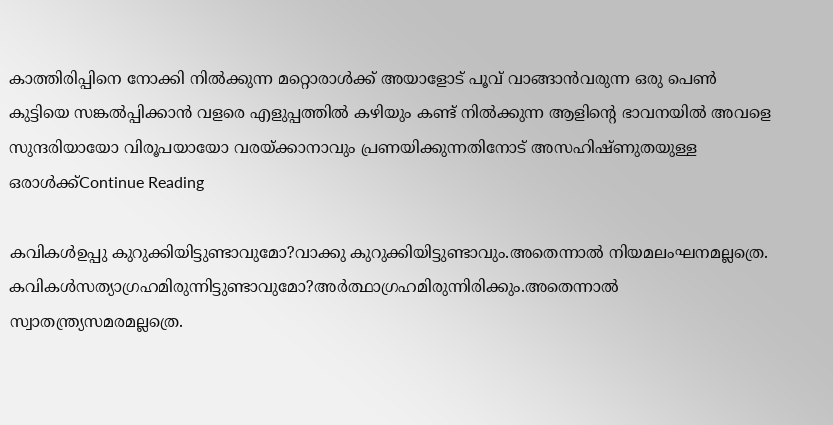കാത്തിരിപ്പിനെ നോക്കി നിൽക്കുന്ന മറ്റൊരാൾക്ക് അയാളോട് പൂവ് വാങ്ങാൻവരുന്ന ഒരു പെൺ കുട്ടിയെ സങ്കൽപ്പിക്കാൻ വളരെ എളുപ്പത്തിൽ കഴിയും കണ്ട് നിൽക്കുന്ന ആളിന്റെ ഭാവനയിൽ അവളെ സുന്ദരിയായോ വിരൂപയായോ വരയ്ക്കാനാവും പ്രണയിക്കുന്നതിനോട് അസഹിഷ്ണുതയുള്ള ഒരാൾക്ക്Continue Reading

കവികള്‍ഉപ്പു കുറുക്കിയിട്ടുണ്ടാവുമോ?വാക്കു കുറുക്കിയിട്ടുണ്ടാവും.അതെന്നാല്‍ നിയമലംഘനമല്ലത്രെ. കവികള്‍സത്യാഗ്രഹമിരുന്നിട്ടുണ്ടാവുമോ?അര്‍ത്ഥാഗ്രഹമിരുന്നിരിക്കും.അതെന്നാല്‍ സ്വാതന്ത്ര്യസമരമല്ലത്രെ.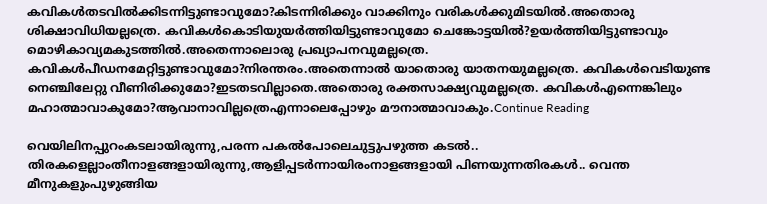കവികള്‍തടവില്‍ക്കിടന്നിട്ടുണ്ടാവുമോ?കിടന്നിരിക്കും വാക്കിനും വരികള്‍ക്കുമിടയില്‍.അതൊരു ശിക്ഷാവിധിയല്ലത്രെ. കവികള്‍കൊടിയുയര്‍ത്തിയിട്ടുണ്ടാവുമോ ചെങ്കോട്ടയില്‍?ഉയര്‍ത്തിയിട്ടുണ്ടാവും മൊഴികാവ്യമകുടത്തില്‍.അതെന്നാലൊരു പ്രഖ്യാപനവുമല്ലത്രെ. കവികള്‍പീഡനമേറ്റിട്ടുണ്ടാവുമോ?നിരന്തരം.അതെന്നാല്‍ യാതൊരു യാതനയുമല്ലത്രെ. കവികള്‍വെടിയുണ്ട നെഞ്ചിലേറ്റു വീണിരിക്കുമോ?ഇടതടവില്ലാതെ.അതൊരു രക്തസാക്ഷ്യവുമല്ലത്രെ. കവികള്‍എന്നെങ്കിലും മഹാത്മാവാകുമോ?ആവാനാവില്ലത്രെഎന്നാലെപ്പോഴും മൗനാത്മാവാകും.Continue Reading

വെയിലിനപ്പുറംകടലായിരുന്നു,പരന്ന പകൽപോലെചുട്ടുപഴുത്ത കടൽ.. തിരകളെല്ലാംതീനാളങ്ങളായിരുന്നു,ആളിപ്പടർന്നായിരംനാളങ്ങളായി പിണയുന്നതിരകൾ.. വെന്ത മീനുകളുംപുഴുങ്ങിയ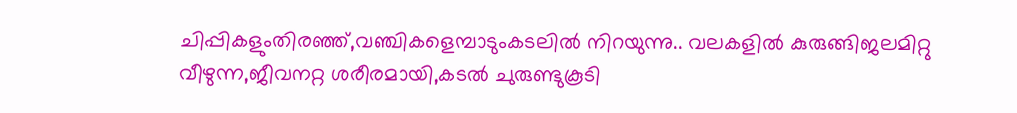ചിപ്പികളുംതിരഞ്ഞ്,വഞ്ചികളെമ്പാടുംകടലിൽ നിറയുന്നു.. വലകളിൽ കുരുങ്ങിജലമിറ്റു വീഴുന്ന,ജീവനറ്റ ശരീരമായി,കടൽ ചുരുണ്ടുകൂടി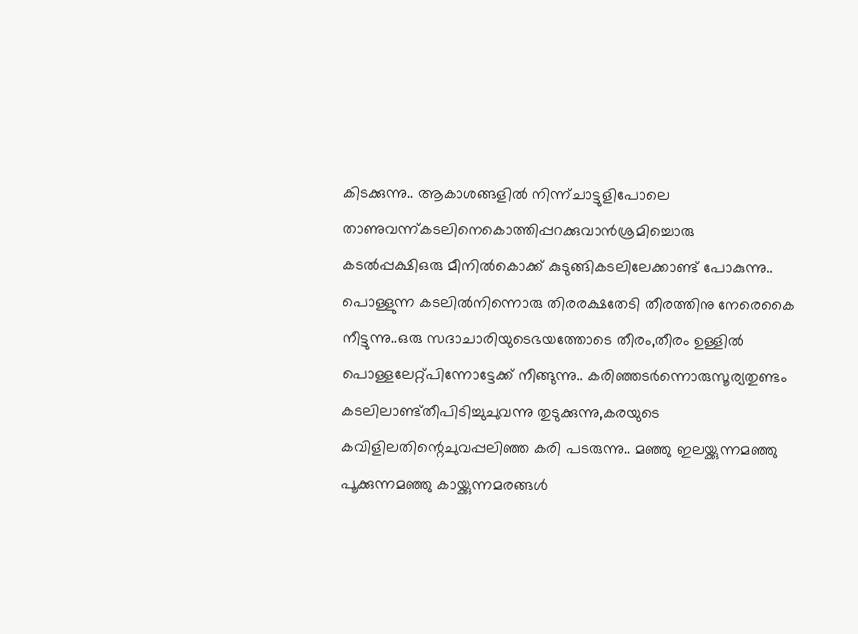കിടക്കുന്നു.. ആകാശങ്ങളിൽ നിന്ന്ചാട്ടുളിപോലെ താണുവന്ന്കടലിനെകൊത്തിപ്പറക്കുവാൻശ്രമിച്ചൊരു കടൽപ്പക്ഷിഒരു മീനിൽകൊക്ക് കുടുങ്ങികടലിലേക്കാണ്ട് പോകുന്നു.. പൊള്ളുന്ന കടലിൽനിന്നൊരു തിരരക്ഷതേടി തീരത്തിനു നേരെകൈ നീട്ടുന്നു..ഒരു സദാചാരിയുടെഭയത്തോടെ തീരം,തീരം ഉള്ളിൽ പൊള്ളലേറ്റ്പിന്നോട്ടേക്ക് നീങ്ങുന്നു.. കരിഞ്ഞടർന്നൊരുസൂര്യതുണ്ടം കടലിലാണ്ട്തീപിടിച്ചുചുവന്നു തുടുക്കുന്നു,കരയുടെ കവിളിലതിന്റെചുവപ്പലിഞ്ഞ കരി പടരുന്നു.. മഞ്ഞു ഇലയ്ക്കുന്നമഞ്ഞു പൂക്കുന്നമഞ്ഞു കായ്ക്കുന്നമരങ്ങൾ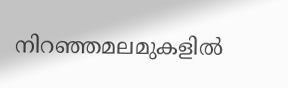നിറഞ്ഞമലമുകളിൽ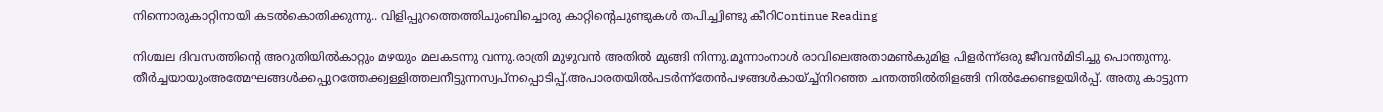നിന്നൊരുകാറ്റിനായി കടൽകൊതിക്കുന്നു.. വിളിപ്പുറത്തെത്തിചുംബിച്ചൊരു കാറ്റിന്റെചുണ്ടുകൾ തപിച്ച്വിണ്ടു കീറിContinue Reading

നിശ്ചല ദിവസത്തിൻ്റെ അറുതിയിൽകാറ്റും മഴയും മലകടന്നു വന്നു.രാത്രി മുഴുവൻ അതിൽ മുങ്ങി നിന്നു.മൂന്നാംനാൾ രാവിലെഅതാമൺകുമിള പിളർന്ന്ഒരു ജീവൻമിടിച്ചു പൊന്തുന്നു. തീർച്ചയായുംഅത്മേഘങ്ങൾക്കപ്പുറത്തേക്ക്വള്ളിത്തലനീട്ടുന്നസ്വപ്നപ്പൊടിപ്പ്.അപാരതയിൽപടർന്ന്തേൻപഴങ്ങൾകായ്ച്ച്നിറഞ്ഞ ചന്തത്തിൽതിളങ്ങി നിൽക്കേണ്ടഉയിർപ്പ്. അതു കാട്ടുന്ന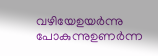വഴിയേഉയർന്നു പോകുന്നുഉണർന്ന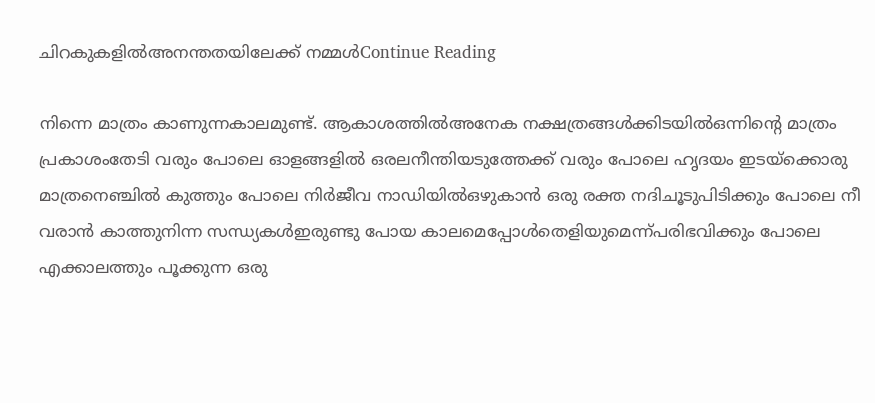ചിറകുകളിൽഅനന്തതയിലേക്ക് നമ്മൾContinue Reading

നിന്നെ മാത്രം കാണുന്നകാലമുണ്ട്. ആകാശത്തിൽഅനേക നക്ഷത്രങ്ങൾക്കിടയിൽഒന്നിൻ്റെ മാത്രം പ്രകാശംതേടി വരും പോലെ ഓളങ്ങളിൽ ഒരലനീന്തിയടുത്തേക്ക് വരും പോലെ ഹൃദയം ഇടയ്ക്കൊരു മാത്രനെഞ്ചിൽ കുത്തും പോലെ നിർജീവ നാഡിയിൽഒഴുകാൻ ഒരു രക്ത നദിചൂടുപിടിക്കും പോലെ നീ വരാൻ കാത്തുനിന്ന സന്ധ്യകൾഇരുണ്ടു പോയ കാലമെപ്പോൾതെളിയുമെന്ന്പരിഭവിക്കും പോലെ എക്കാലത്തും പൂക്കുന്ന ഒരു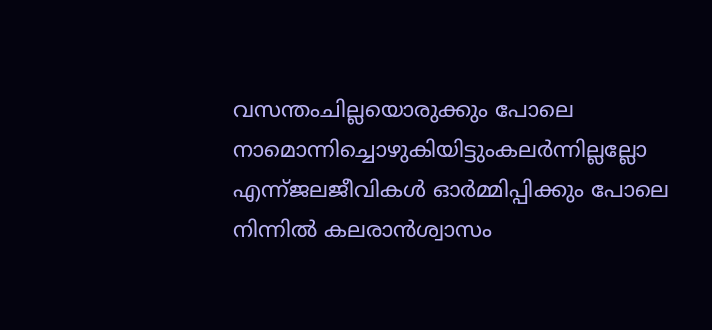വസന്തംചില്ലയൊരുക്കും പോലെ നാമൊന്നിച്ചൊഴുകിയിട്ടുംകലർന്നില്ലല്ലോ എന്ന്ജലജീവികൾ ഓർമ്മിപ്പിക്കും പോലെ നിന്നിൽ കലരാൻശ്വാസം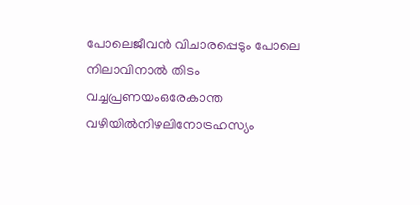പോലെജീവൻ വിചാരപ്പെടും പോലെ നിലാവിനാൽ തിടം വച്ചപ്രണയംഒരേകാന്ത വഴിയിൽനിഴലിനോട്രഹസ്യം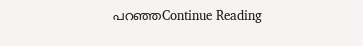പറഞ്ഞContinue Reading